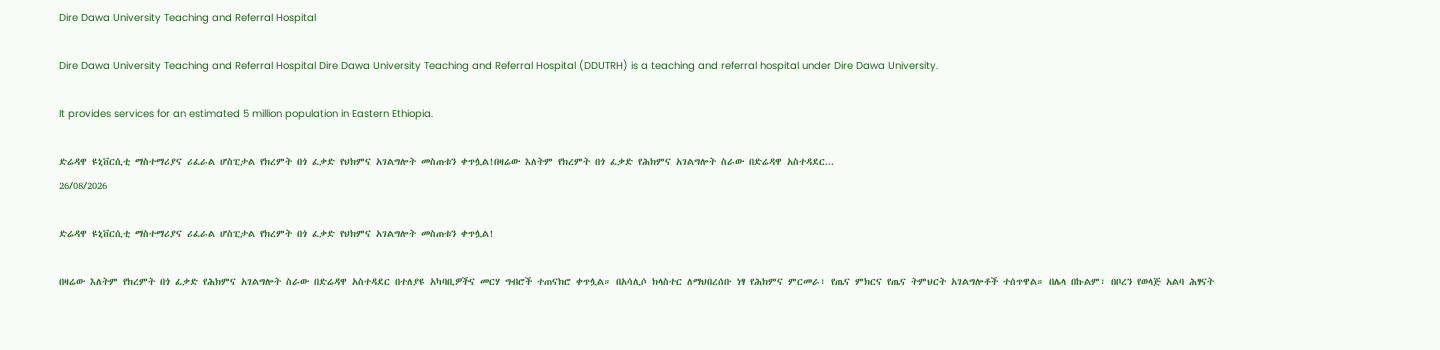Dire Dawa University Teaching and Referral Hospital

Dire Dawa University Teaching and Referral Hospital Dire Dawa University Teaching and Referral Hospital (DDUTRH) is a teaching and referral hospital under Dire Dawa University.

It provides services for an estimated 5 million population in Eastern Ethiopia.

ድሬዳዋ ዩኒቨርሲቲ ማስተማሪያና ሪፈራል ሆስፒታል የክረምት በጎ ፈቃድ የህክምና አገልግሎት መስጠቱን ቀጥሏል!በዛሬው እለትም የክረምት በጎ ፈቃድ የሕክምና አገልግሎት ስራው በድሬዳዋ አስተዳደር...
26/08/2026

ድሬዳዋ ዩኒቨርሲቲ ማስተማሪያና ሪፈራል ሆስፒታል የክረምት በጎ ፈቃድ የህክምና አገልግሎት መስጠቱን ቀጥሏል!

በዛሬው እለትም የክረምት በጎ ፈቃድ የሕክምና አገልግሎት ስራው በድሬዳዋ አስተዳደር በተለያዩ አካባቢዎችና መርሃ ግብሮች ተጠናክሮ ቀጥሏል። በአሳሊሶ ክላስተር ለማህበረሰቡ ነፃ የሕክምና ምርመራ፣ የጤና ምክርና የጤና ትምህርት አገልግሎቶች ተሰጥዋል። በሌላ በኩልም፣ በቦረን የወላጅ አልባ ሕፃናት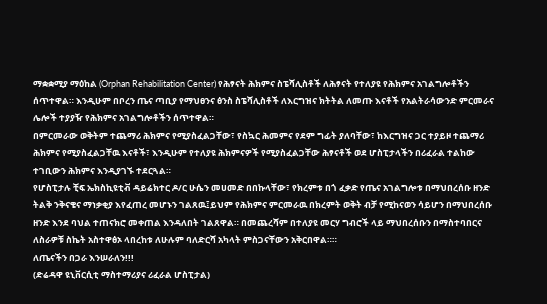ማቋቋሚያ ማዕከል (Orphan Rehabilitation Center) የሕፃናት ሕክምና ስፔሻሊስቶች ለሕፃናት የተለያዩ የሕክምና አገልግሎቶችን ሰጥተዋል። እንዲሁም በቦረን ጤና ጣቢያ የማህፀንና ፅንስ ስፔሻሊስቶች ለእርግዝና ክትትል ለመጡ እናቶች የአልትራሳውንድ ምርመራና ሌሎች ተያያዥ የሕክምና አገልግሎቶችን ሰጥተዋል።
በምርመራው ወቅትም ተጨማሪ ሕክምና የሚያስፈልጋቸው፣ የስኳር ሕመምና የደም ግፊት ያለባቸው፣ ከእርግዝና ጋር ተያይዞ ተጨማሪ ሕክምና የሚያስፈልጋቸዉ እናቶች፣ እንዲሁም የተለያዩ ሕክምናዎች የሚያስፈልጋቸው ሕፃናቶች ወደ ሆስፒታላችን በሪፈራል ተልከው ተገቢውን ሕክምና እንዲያገኙ ተደርጓል።
የሆስፒታሉ ቺፍ ኤክስኪዩቲቭ ዳይሬክተር ዶ/ር ሁሴን መሀመድ በበኩላቸው፣ የክረምቱ በጎ ፈቃድ የጤና አገልግሎቱ በማህበረሰቡ ዘንድ ትልቅ ንቅናቄና ማነቃቂያ እየፈጠረ መሆኑን ገልጸዉ፤ይህም የሕክምና ምርመራዉ በክረምት ወቅት ብቻ የሚከናወን ሳይሆን በማህበረሰቡ ዘንድ እንደ ባህል ተጠናክሮ መቀጠል እንዳለበት ገልጸዋል። በመጨረሻም በተለያዩ መርሃ ግብሮች ላይ ማህበረሰቡን በማስተባበርና ለስራዎቹ ስኬት አስተዋፅኦ ላበረከቱ ለሁሉም ባለድርሻ አካላት ምስጋናቸውን አቅርበዋል።።
ለጤናችን በጋራ እንሠራለን!!!
(ድሬዳዋ ዩኒቨርሲቲ ማስተማሪያና ሪፈራል ሆስፒታል)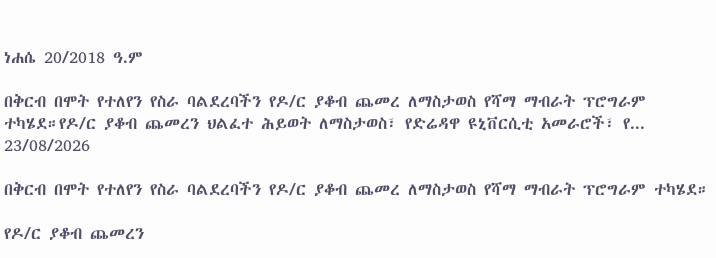ነሐሴ 20/2018 ዓ.ም

በቅርብ በሞት የተለየን የስራ ባልደረባችን የዶ/ር ያቆብ ጨመረ ለማስታወስ የሻማ ማብራት ፕሮግራም ተካሄደ።የዶ/ር ያቆብ ጨመረን ህልፈተ ሕይወት ለማስታወስ፣ የድሬዳዋ ዩኒቨርሲቲ አመራሮች፣ የ...
23/08/2026

በቅርብ በሞት የተለየን የስራ ባልደረባችን የዶ/ር ያቆብ ጨመረ ለማስታወስ የሻማ ማብራት ፕሮግራም ተካሄደ።

የዶ/ር ያቆብ ጨመረን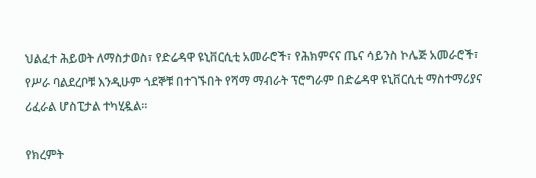ህልፈተ ሕይወት ለማስታወስ፣ የድሬዳዋ ዩኒቨርሲቲ አመራሮች፣ የሕክምናና ጤና ሳይንስ ኮሌጅ አመራሮች፣ የሥራ ባልደረቦቹ እንዲሁም ጎደኞቹ በተገኙበት የሻማ ማብራት ፕሮግራም በድሬዳዋ ዩኒቨርሲቲ ማስተማሪያና ሪፈራል ሆስፒታል ተካሂዷል።

የክረምት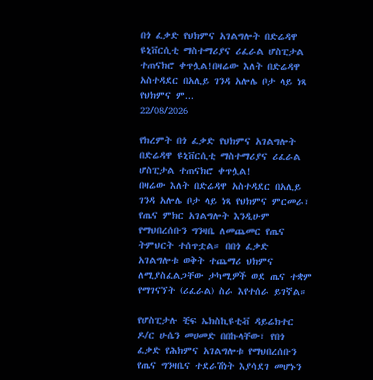በጎ ፈቃድ የህክምና አገልግሎት በድሬዳዋ ዩኒቨርሲቲ ማስተማሪያና ሪፈራል ሆስፒታል ተጠናክሮ ቀጥሏል!በዛሬው እለት በድሬዳዋ አስተዳደር በአሊይ ገንዳ አሎሌ ቦታ ላይ ነጻ የህክምና ም...
22/08/2026

የክረምት በጎ ፈቃድ የህክምና አገልግሎት በድሬዳዋ ዩኒቨርሲቲ ማስተማሪያና ሪፈራል ሆስፒታል ተጠናክሮ ቀጥሏል!
በዛሬው እለት በድሬዳዋ አስተዳደር በአሊይ ገንዳ አሎሌ ቦታ ላይ ነጻ የህክምና ምርመራ፣ የጤና ምክር አገልግሎት እንዲሁም የማህበረሰቡን ግንዛቤ ለመጨመር የጤና ትምህርት ተሰጥቷል። በበጎ ፈቃድ አገልግሎቱ ወቅት ተጨማሪ ህክምና ለሚያስፈልጋቸው ታካሚዎች ወደ ጤና ተቋም የማገናኘት (ሪፈራል) ስራ እየተሰራ ይገኛል።

የሆስፒታሉ ቺፍ ኤክስኪዩቲቭ ዳይሬክተር ዶ/ር ሁሴን መሀመድ በበኩላቸው፣ የበጎ ፈቃድ የሕክምና አገልግሎቱ የማህበረሰቡን የጤና ግንዛቤና ተደራሽነት እያሳደገ መሆኑን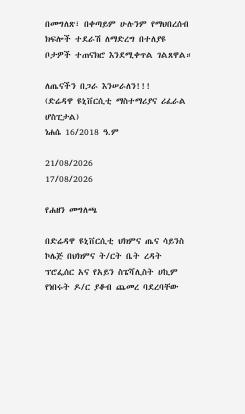በመግለጽ፣ በቀጣይም ሁሉንም የማህበረሰብ ክፍሎች ተደራሽ ለማድረግ በተለያዩ ቦታዎች ተጠናክሮ እንደሚቀጥል ገልጸዋል።

ለጤናችን በጋራ እንሠራለን!!!
(ድሬዳዋ ዩኒቨርሲቲ ማስተማሪያና ሪፈራል ሆስፒታል)
ነሐሴ 16/2018 ዓ.ም

21/08/2026
17/08/2026

የሐዘን መግለጫ

በድሬዳዋ ዩኒቨርሲቲ ህክምና ጤና ሳይንስ ኮሌጅ በህክምና ት/ርት ቤት ረዳት ፕሮፌሰር አና የአይን ስፔሻሊስት ሀኪም የነበሩት ዶ/ር ያቆብ ጨመረ ባደረባቸው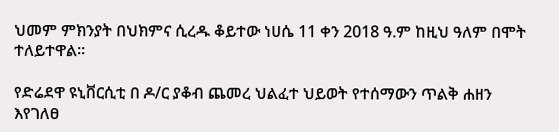ህመም ምክንያት በህክምና ሲረዱ ቆይተው ነሀሴ 11 ቀን 2018 ዓ.ም ከዚህ ዓለም በሞት ተለይተዋል፡፡

የድሬደዋ ዩኒቨርሲቲ በ ዶ/ር ያቆብ ጨመረ ህልፈተ ህይወት የተሰማውን ጥልቅ ሐዘን እየገለፀ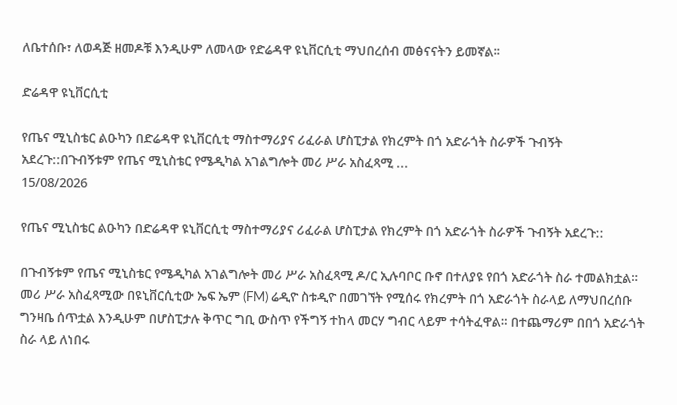ለቤተሰቡ፣ ለወዳጅ ዘመዶቹ እንዲሁም ለመላው የድሬዳዋ ዩኒቨርሲቲ ማህበረሰብ መፅናናትን ይመኛል፡፡

ድሬዳዋ ዩኒቨርሲቲ

የጤና ሚኒስቴር ልዑካን በድሬዳዋ ዩኒቨርሲቲ ማስተማሪያና ሪፈራል ሆስፒታል የክረምት በጎ አድራጎት ስራዎች ጉብኝት አደረጉ::በጉብኝቱም የጤና ሚኒስቴር የሜዲካል አገልግሎት መሪ ሥራ አስፈጻሚ ...
15/08/2026

የጤና ሚኒስቴር ልዑካን በድሬዳዋ ዩኒቨርሲቲ ማስተማሪያና ሪፈራል ሆስፒታል የክረምት በጎ አድራጎት ስራዎች ጉብኝት አደረጉ::

በጉብኝቱም የጤና ሚኒስቴር የሜዲካል አገልግሎት መሪ ሥራ አስፈጻሚ ዶ/ር ኢሉባቦር ቡኖ በተለያዩ የበጎ አድራጎት ስራ ተመልክቷል። መሪ ሥራ አስፈጻሚው በዩኒቨርሲቲው ኤፍ ኤም (FM) ሬዲዮ ስቱዲዮ በመገኘት የሚሰሩ የክረምት በጎ አድራጎት ስራላይ ለማህበረሰቡ ግንዛቤ ሰጥቷል እንዲሁም በሆስፒታሉ ቅጥር ግቢ ውስጥ የችግኝ ተከላ መርሃ ግብር ላይም ተሳትፈዋል። በተጨማሪም በበጎ አድራጎት ስራ ላይ ለነበሩ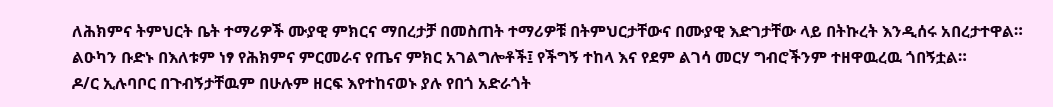ለሕክምና ትምህርት ቤት ተማሪዎች ሙያዊ ምክርና ማበረታቻ በመስጠት ተማሪዎቹ በትምህርታቸውና በሙያዊ እድገታቸው ላይ በትኩረት እንዲሰሩ አበረታተዋል።
ልዑካን ቡድኑ በእለቱም ነፃ የሕክምና ምርመራና የጤና ምክር አገልግሎቶች፤ የችግኝ ተከላ እና የደም ልገሳ መርሃ ግብሮችንም ተዘዋዉረዉ ጎበኝቷል።
ዶ/ር ኢሉባቦር በጉብኝታቸዉም በሁሉም ዘርፍ እየተከናወኑ ያሉ የበጎ አድራጎት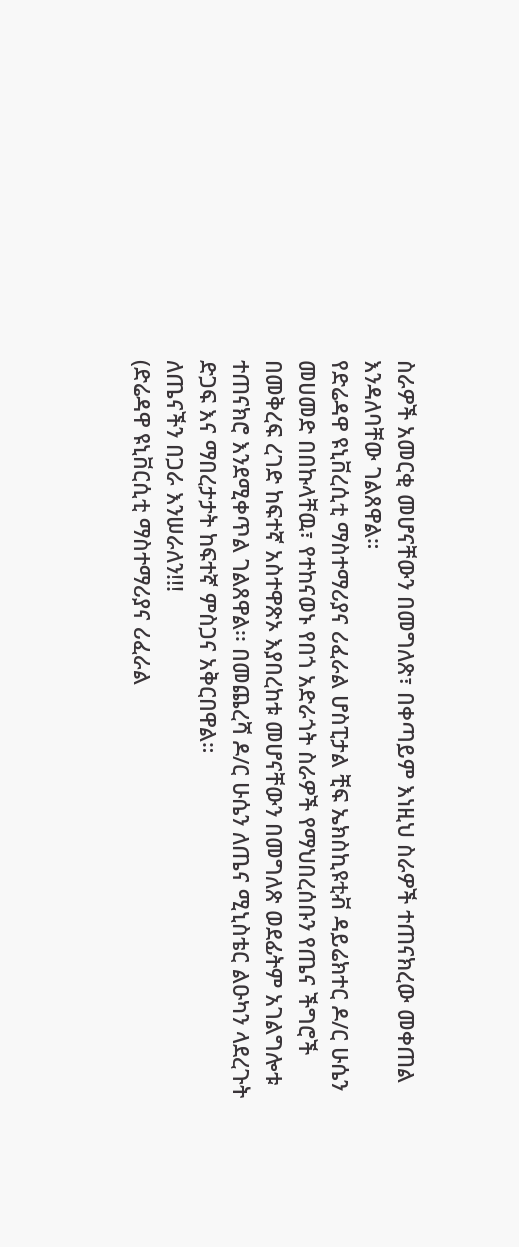ስራዎች አመርቂ መሆናቸውን በመግለጽ፣ በቀጣይም እነዚህ ስራዎች ተጠናክረው መቀጠል እንዳለባቸው ገልጸዋል።
የድሬዳዋ ዩኒቨረሲቲ ማስተማሪያና ሪፈራል ሆስፒታል ቺፍ ኤክስኪዩቲቭ ዳይሬክተር ዶ/ር ሁሴን መሀመድ በበኩላቸዉ፣ የተከናወኑ የበጎ አድራጎት ስራዎች የማህበረሰቡን የጤና ችግሮች በመቅረፍ ረገድ ከፍተኛ አስተዋጽኦ እያበረከቱ መሆናቸውን በመግለጽ ወደፊትም አገልግሎቱ ተጠናክሮ እንደሚቀጥል ገልጸዋል፡፡ በመጨረሻ ዶ/ር ሁሴን ለጤና ሚኒስቴር ልዑካን ላደረጉት ድጋፍ እና ማበረታታት ከፍተኛ ምስጋና አቅርበዋል።
ለጤናችን በጋራ እንሠራለን!!!
(ድሬዳዋ ዩኒቨርሲቲ ማስተማሪያና ሪፈራል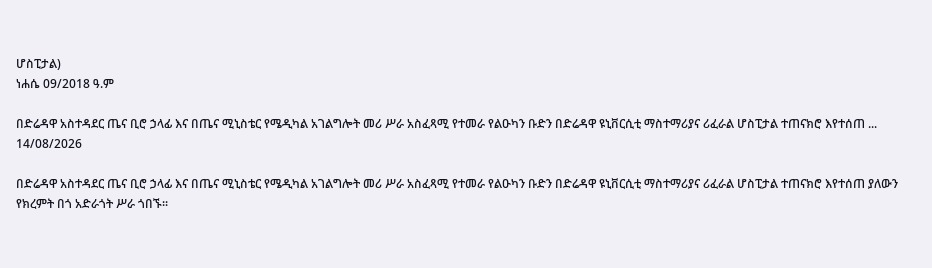ሆስፒታል)
ነሐሴ 09/2018 ዓ.ም

በድሬዳዋ አስተዳደር ጤና ቢሮ ኃላፊ እና በጤና ሚኒስቴር የሜዲካል አገልግሎት መሪ ሥራ አስፈጻሚ የተመራ የልዑካን ቡድን በድሬዳዋ ዩኒቨርሲቲ ማስተማሪያና ሪፈራል ሆስፒታል ተጠናክሮ እየተሰጠ ...
14/08/2026

በድሬዳዋ አስተዳደር ጤና ቢሮ ኃላፊ እና በጤና ሚኒስቴር የሜዲካል አገልግሎት መሪ ሥራ አስፈጻሚ የተመራ የልዑካን ቡድን በድሬዳዋ ዩኒቨርሲቲ ማስተማሪያና ሪፈራል ሆስፒታል ተጠናክሮ እየተሰጠ ያለውን የክረምት በጎ አድራጎት ሥራ ጎበኙ፡፡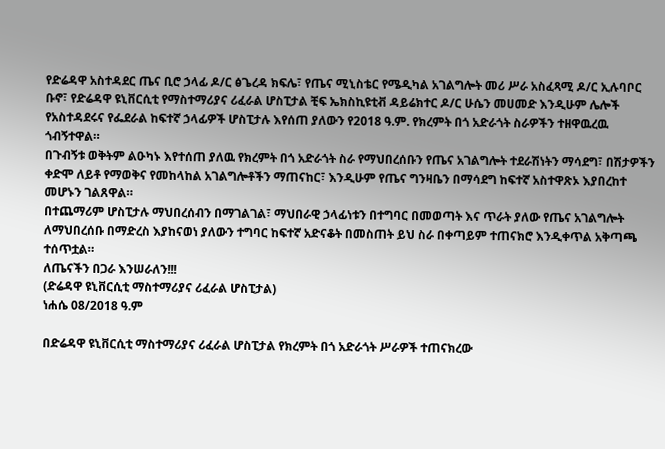የድሬዳዋ አስተዳደር ጤና ቢሮ ኃላፊ ዶ/ር ፅጌረዳ ክፍሌ፣ የጤና ሚኒስቴር የሜዲካል አገልግሎት መሪ ሥራ አስፈጻሚ ዶ/ር ኢሉባቦር ቡኖ፣ የድሬዳዋ ዩኒቨርሲቲ የማስተማሪያና ሪፈራል ሆስፒታል ቺፍ ኤክስኪዩቲቭ ዳይሬክተር ዶ/ር ሁሴን መሀመድ እንዲሁም ሌሎች የአስተዳደሩና የፌደራል ከፍተኛ ኃላፊዎች ሆስፒታሉ እየሰጠ ያለውን የ2018 ዓ.ም. የክረምት በጎ አድራጎት ስራዎችን ተዘዋዉረዉ ጎብኝተዋል።
በጉብኝቱ ወቅትም ልዑካኑ እየተሰጠ ያለዉ የክረምት በጎ አድራጎት ስራ የማህበረሰቡን የጤና አገልግሎት ተደራሽነትን ማሳደግ፣ በሽታዎችን ቀድሞ ለይቶ የማወቅና የመከላከል አገልግሎቶችን ማጠናከር፣ እንዲሁም የጤና ግንዛቤን በማሳደግ ከፍተኛ አስተዋጽኦ እያበረከተ መሆኑን ገልጸዋል።
በተጨማሪም ሆስፒታሉ ማህበረሰብን በማገልገል፣ ማህበራዊ ኃላፊነቱን በተግባር በመወጣት እና ጥራት ያለው የጤና አገልግሎት ለማህበረሰቡ በማድረስ እያከናወነ ያለውን ተግባር ከፍተኛ አድናቆት በመስጠት ይህ ስራ በቀጣይም ተጠናክሮ እንዲቀጥል አቅጣጫ ተሰጥቷል።
ለጤናችን በጋራ እንሠራለን!!!
(ድሬዳዋ ዩኒቨርሲቲ ማስተማሪያና ሪፈራል ሆስፒታል)
ነሐሴ 08/2018 ዓ.ም

በድሬዳዋ ዩኒቨርሲቲ ማስተማሪያና ሪፈራል ሆስፒታል የክረምት በጎ አድራጎት ሥራዎች ተጠናክረው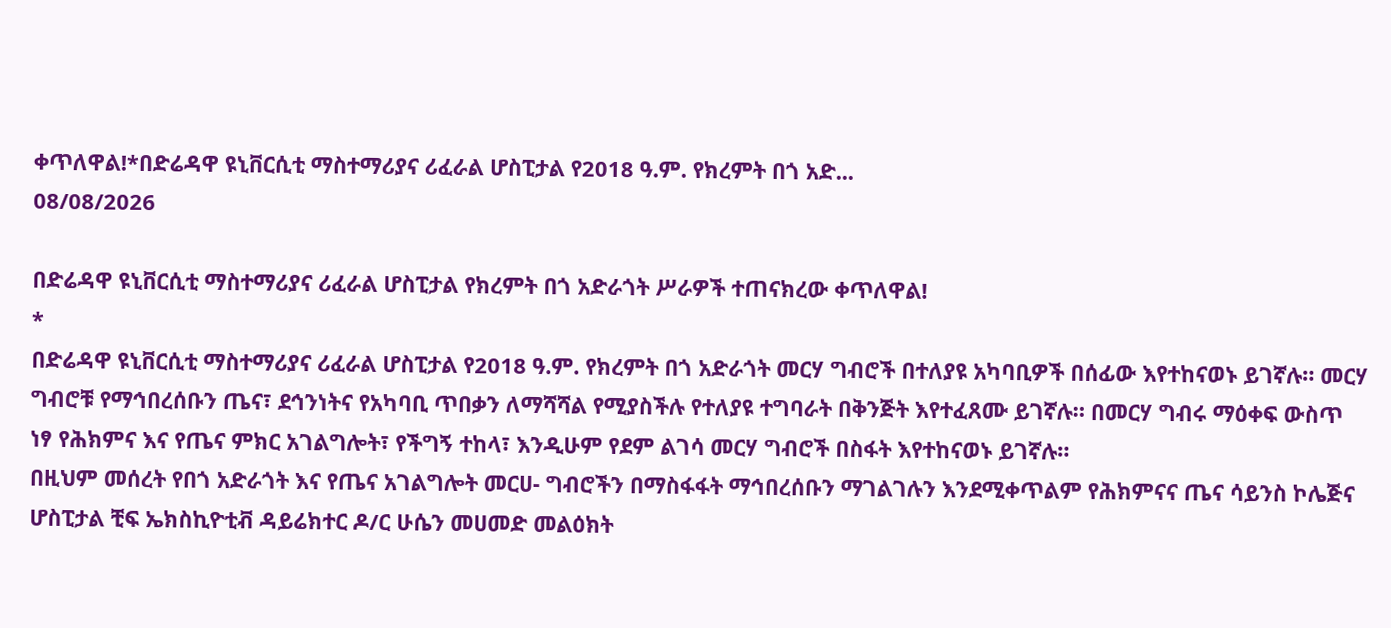ቀጥለዋል!*በድሬዳዋ ዩኒቨርሲቲ ማስተማሪያና ሪፈራል ሆስፒታል የ2018 ዓ.ም. የክረምት በጎ አድ...
08/08/2026

በድሬዳዋ ዩኒቨርሲቲ ማስተማሪያና ሪፈራል ሆስፒታል የክረምት በጎ አድራጎት ሥራዎች ተጠናክረው ቀጥለዋል!
*
በድሬዳዋ ዩኒቨርሲቲ ማስተማሪያና ሪፈራል ሆስፒታል የ2018 ዓ.ም. የክረምት በጎ አድራጎት መርሃ ግብሮች በተለያዩ አካባቢዎች በሰፊው እየተከናወኑ ይገኛሉ። መርሃ ግብሮቹ የማኅበረሰቡን ጤና፣ ደኅንነትና የአካባቢ ጥበቃን ለማሻሻል የሚያስችሉ የተለያዩ ተግባራት በቅንጅት እየተፈጸሙ ይገኛሉ። በመርሃ ግብሩ ማዕቀፍ ውስጥ ነፃ የሕክምና እና የጤና ምክር አገልግሎት፣ የችግኝ ተከላ፣ እንዲሁም የደም ልገሳ መርሃ ግብሮች በስፋት እየተከናወኑ ይገኛሉ።
በዚህም መሰረት የበጎ አድራጎት እና የጤና አገልግሎት መርሀ- ግብሮችን በማስፋፋት ማኅበረሰቡን ማገልገሉን እንደሚቀጥልም የሕክምናና ጤና ሳይንስ ኮሌጅና ሆስፒታል ቺፍ ኤክስኪዮቲቭ ዳይሬክተር ዶ/ር ሁሴን መሀመድ መልዕክት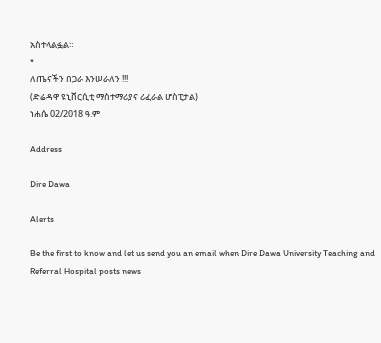አስተላልፏል።
*
ለጤናችን በጋራ እንሠራለን !!!
(ድሬዳዋ ዩኒቨርሲቲ ማስተማሪያና ሪፈራል ሆስፒታል)
ነሐሴ 02/2018 ዓ.ም

Address

Dire Dawa

Alerts

Be the first to know and let us send you an email when Dire Dawa University Teaching and Referral Hospital posts news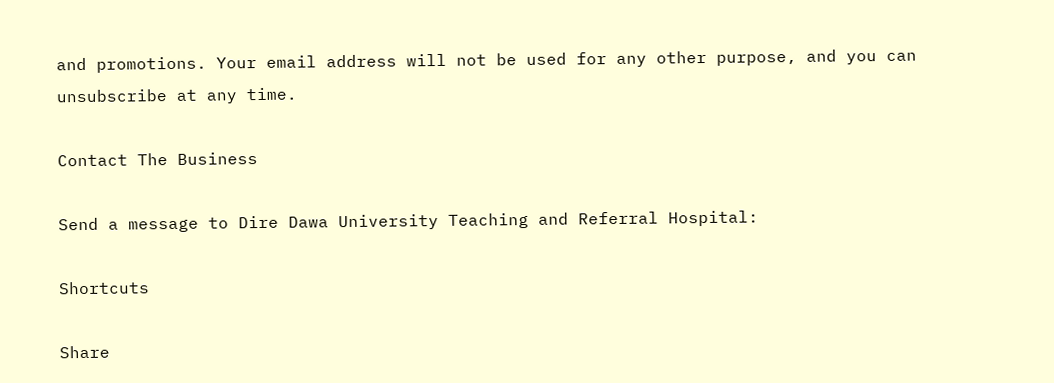and promotions. Your email address will not be used for any other purpose, and you can unsubscribe at any time.

Contact The Business

Send a message to Dire Dawa University Teaching and Referral Hospital:

Shortcuts

Share